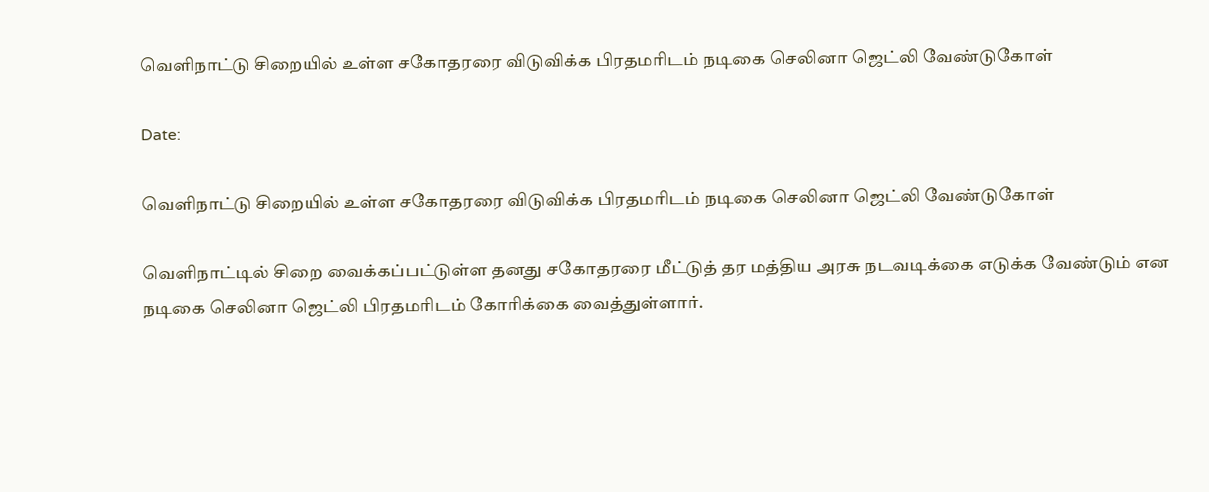வெளிநாட்டு சிறையில் உள்ள சகோதரரை விடுவிக்க பிரதமரிடம் நடிகை செலினா ஜெட்லி வேண்டுகோள்

Date:

வெளிநாட்டு சிறையில் உள்ள சகோதரரை விடுவிக்க பிரதமரிடம் நடிகை செலினா ஜெட்லி வேண்டுகோள்

வெளிநாட்டில் சிறை வைக்கப்பட்டுள்ள தனது சகோதரரை மீட்டுத் தர மத்திய அரசு நடவடிக்கை எடுக்க வேண்டும் என நடிகை செலினா ஜெட்லி பிரதமரிடம் கோரிக்கை வைத்துள்ளார்.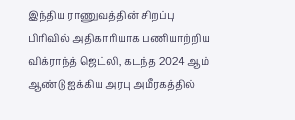இந்திய ராணுவத்தின் சிறப்பு பிரிவில் அதிகாரியாக பணியாற்றிய விக்ராந்த் ஜெட்லி, கடந்த 2024 ஆம் ஆண்டு ஐக்கிய அரபு அமீரகத்தில்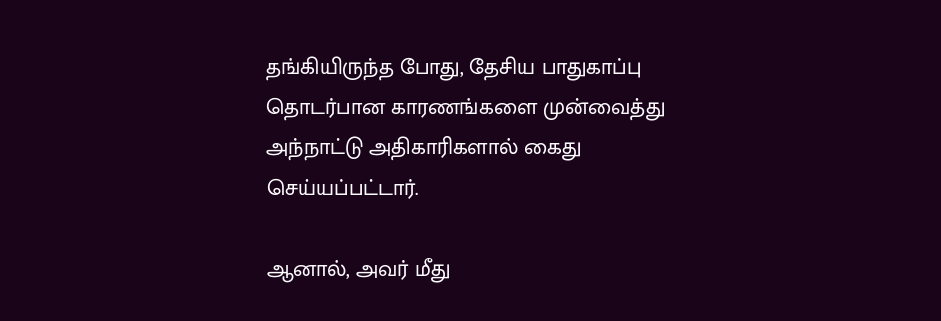தங்கியிருந்த போது, தேசிய பாதுகாப்பு தொடர்பான காரணங்களை முன்வைத்து அந்நாட்டு அதிகாரிகளால் கைது செய்யப்பட்டார்.

ஆனால், அவர் மீது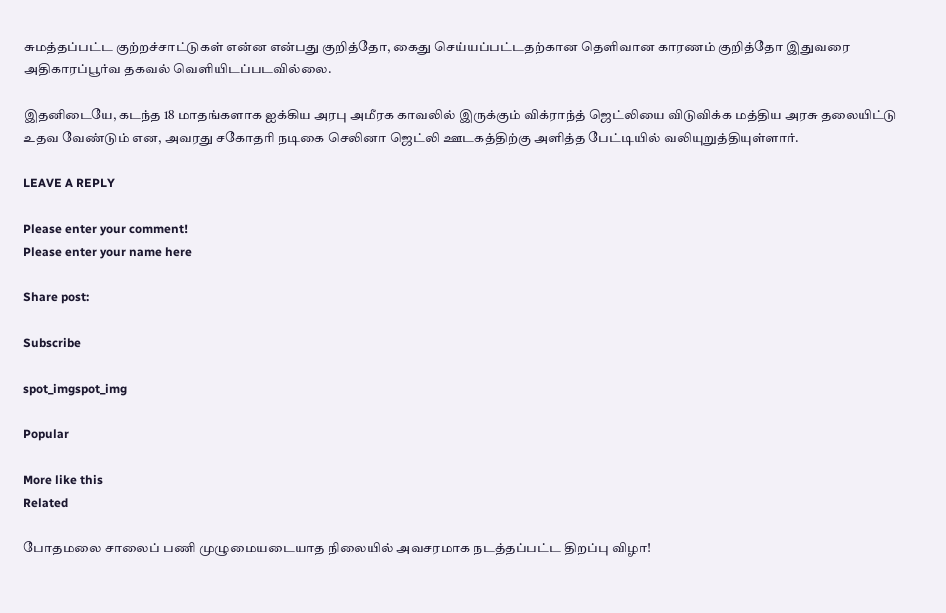சுமத்தப்பட்ட குற்றச்சாட்டுகள் என்ன என்பது குறித்தோ, கைது செய்யப்பட்டதற்கான தெளிவான காரணம் குறித்தோ இதுவரை அதிகாரப்பூர்வ தகவல் வெளியிடப்படவில்லை.

இதனிடையே, கடந்த 18 மாதங்களாக ஐக்கிய அரபு அமீரக காவலில் இருக்கும் விக்ராந்த் ஜெட்லியை விடுவிக்க மத்திய அரசு தலையிட்டு உதவ வேண்டும் என, அவரது சகோதரி நடிகை செலினா ஜெட்லி ஊடகத்திற்கு அளித்த பேட்டியில் வலியுறுத்தியுள்ளார்.

LEAVE A REPLY

Please enter your comment!
Please enter your name here

Share post:

Subscribe

spot_imgspot_img

Popular

More like this
Related

போதமலை சாலைப் பணி முழுமையடையாத நிலையில் அவசரமாக நடத்தப்பட்ட திறப்பு விழா!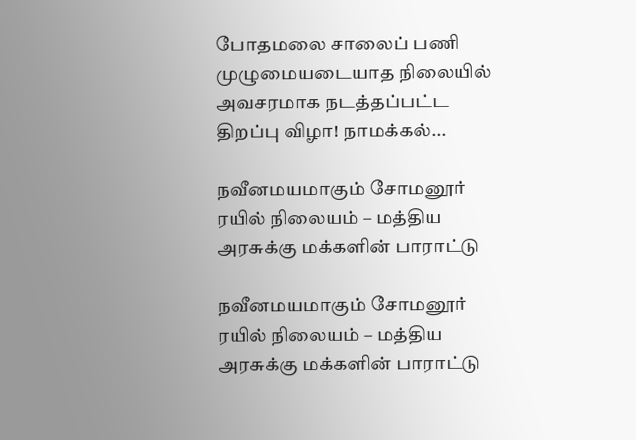போதமலை சாலைப் பணி முழுமையடையாத நிலையில் அவசரமாக நடத்தப்பட்ட திறப்பு விழா! நாமக்கல்...

நவீனமயமாகும் சோமனூர் ரயில் நிலையம் – மத்திய அரசுக்கு மக்களின் பாராட்டு

நவீனமயமாகும் சோமனூர் ரயில் நிலையம் – மத்திய அரசுக்கு மக்களின் பாராட்டு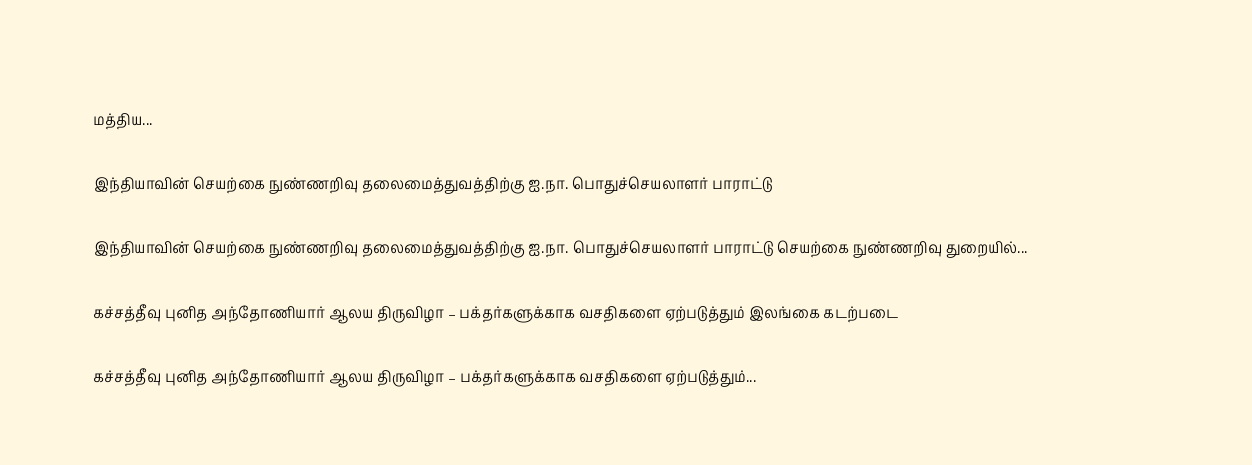மத்திய...

இந்தியாவின் செயற்கை நுண்ணறிவு தலைமைத்துவத்திற்கு ஐ.நா. பொதுச்செயலாளர் பாராட்டு

இந்தியாவின் செயற்கை நுண்ணறிவு தலைமைத்துவத்திற்கு ஐ.நா. பொதுச்செயலாளர் பாராட்டு செயற்கை நுண்ணறிவு துறையில்...

கச்சத்தீவு புனித அந்தோணியார் ஆலய திருவிழா – பக்தர்களுக்காக வசதிகளை ஏற்படுத்தும் இலங்கை கடற்படை

கச்சத்தீவு புனித அந்தோணியார் ஆலய திருவிழா – பக்தர்களுக்காக வசதிகளை ஏற்படுத்தும்...